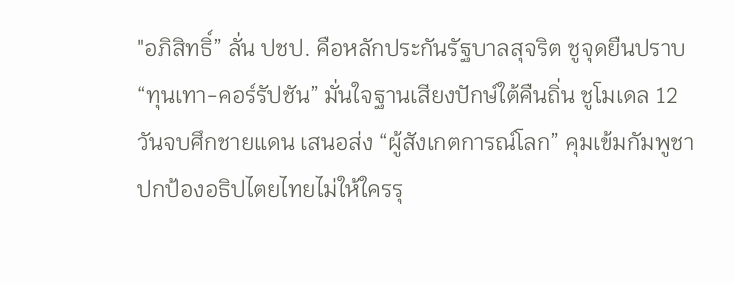"อภิสิทธิ์” ลั่น ปชป. คือหลักประกันรัฐบาลสุจริต ชูจุดยืนปราบ “ทุนเทา-คอร์รัปชัน” มั่นใจฐานเสียงปักษ์ใต้คืนถิ่น ชูโมเดล 12 วันจบศึกชายแดน เสนอส่ง “ผู้สังเกตการณ์โลก” คุมเข้มกัมพูชา ปกป้องอธิปไตยไทยไม่ให้ใครรุ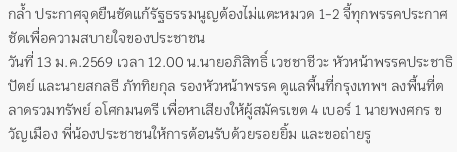กล้ำ ประกาศจุดยืนชัดแก้รัฐธรรมนูญต้องไม่แตะหมวด 1-2 จี้ทุกพรรคประกาศชัดเพื่อความสบายใจของประชาชน
วันที่ 13 ม.ค.2569 เวลา 12.00 น.นายอภิสิทธิ์ เวชชาชีวะ หัวหน้าพรรคประชาธิปัตย์ และนายสกลธี ภัททิยกุล รองหัวหน้าพรรค ดูแลพื้นที่กรุงเทพฯ ลงพื้นที่ตลาดรวมทรัพย์ อโศกมนตรี เพื่อหาเสียงให้ผู้สมัครเขต 4 เบอร์ 1 นายพงศกร ขวัญเมือง พี่น้องประชาชนให้การต้อนรับด้วยรอยยิ้ม และขอถ่ายรู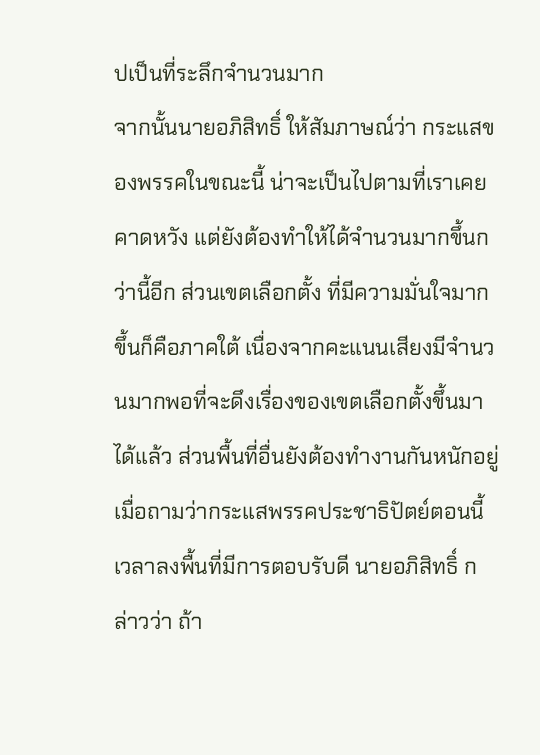ปเป็นที่ระลึกจำนวนมาก
จากนั้นนายอภิสิทธิ์ ให้สัมภาษณ์ว่า กระแสของพรรคในขณะนี้ น่าจะเป็นไปตามที่เราเคยคาดหวัง แต่ยังต้องทำให้ได้จำนวนมากขึ้นกว่านี้อีก ส่วนเขตเลือกตั้ง ที่มีความมั่นใจมากขึ้นก็คือภาคใต้ เนื่องจากคะแนนเสียงมีจำนวนมากพอที่จะดึงเรื่องของเขตเลือกตั้งขึ้นมาได้แล้ว ส่วนพื้นที่อื่นยังต้องทำงานกันหนักอยู่
เมื่อถามว่ากระแสพรรคประชาธิปัตย์ตอนนี้ เวลาลงพื้นที่มีการตอบรับดี นายอภิสิทธิ์ กล่าวว่า ถ้า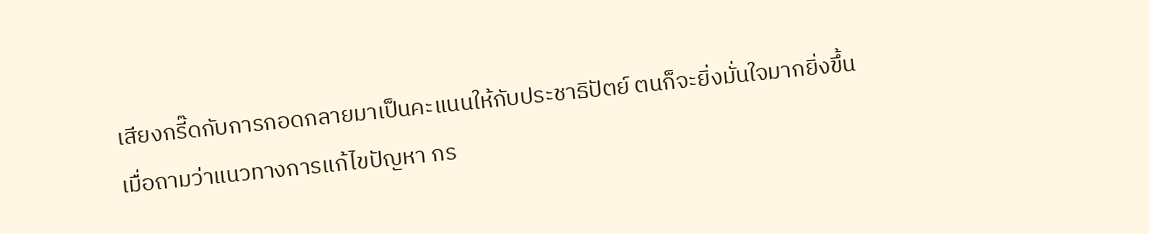เสียงกรี๊ดกับการกอดกลายมาเป็นคะแนนให้กับประชาธิปัตย์ ตนก็จะยิ่งมั่นใจมากยิ่งขึ้น
เมื่อถามว่าแนวทางการแก้ไขปัญหา กร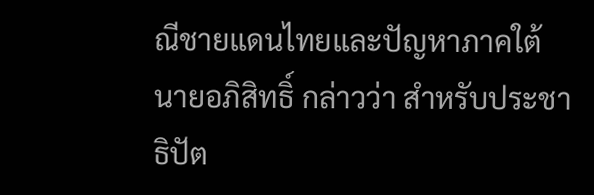ณีชายแดนไทยและปัญหาภาคใต้ นายอภิสิทธิ์ กล่าวว่า สำหรับประชาธิปัต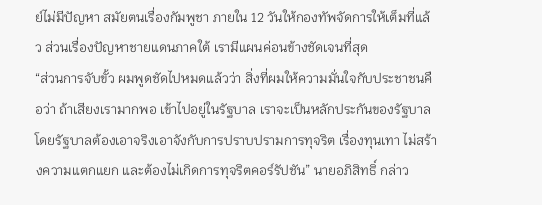ย์ไม่มีปัญหา สมัยตนเรื่องกัมพูชา ภายใน 12 วันให้กองทัพจัดการให้เต็มที่แล้ว ส่วนเรื่องปัญหาชายแดนภาคใต้ เรามีแผนค่อนข้างชัดเจนที่สุด
“ส่วนการจับขั้ว ผมพูดชัดไปหมดแล้วว่า สิ่งที่ผมให้ความมั่นใจกับประชาชนคือว่า ถ้าเสียงเรามากพอ เข้าไปอยู่ในรัฐบาล เราจะเป็นหลักประกันของรัฐบาล โดยรัฐบาลต้องเอาจริงเอาจังกับการปราบปรามการทุจริต เรื่องทุนเทา ไม่สร้างความแตกแยก และต้องไม่เกิดการทุจริตคอร์รัปชัน” นายอภิสิทธิ์ กล่าว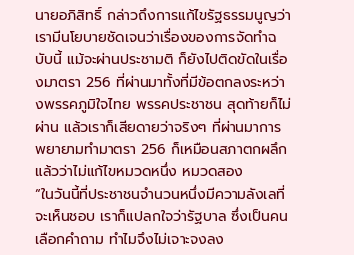นายอภิสิทธิ์ กล่าวถึงการแก้ไขรัฐธรรมนูญว่า เรามีนโยบายชัดเจนว่าเรื่องของการจัดทำฉบับนี้ แม้จะผ่านประชามติ ก็ยังไปติดขัดในเรื่องมาตรา 256 ที่ผ่านมาทั้งที่มีข้อตกลงระหว่างพรรคภูมิใจไทย พรรคประชาชน สุดท้ายก็ไม่ผ่าน แล้วเราก็เสียดายว่าจริงๆ ที่ผ่านมาการพยายามทำมาตรา 256 ก็เหมือนสภาตกผลึกแล้วว่าไม่แก้ไขหมวดหนึ่ง หมวดสอง
“ในวันนี้ที่ประชาชนจำนวนหนึ่งมีความลังเลที่จะเห็นชอบ เราก็แปลกใจว่ารัฐบาล ซึ่งเป็นคนเลือกคำถาม ทำไมจึงไม่เจาะจงลง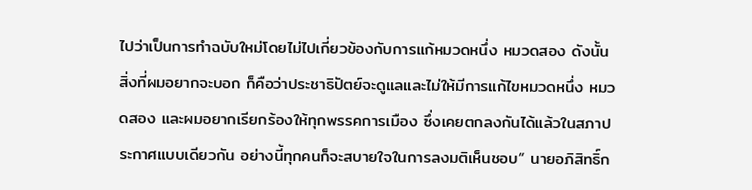ไปว่าเป็นการทำฉบับใหม่โดยไม่ไปเกี่ยวข้องกับการแก้หมวดหนึ่ง หมวดสอง ดังนั้นสิ่งที่ผมอยากจะบอก ก็คือว่าประชาธิปัตย์จะดูแลและไม่ให้มีการแก้ไขหมวดหนึ่ง หมวดสอง และผมอยากเรียกร้องให้ทุกพรรคการเมือง ซึ่งเคยตกลงกันได้แล้วในสภาประกาศแบบเดียวกัน อย่างนี้ทุกคนก็จะสบายใจในการลงมติเห็นชอบ“ นายอภิสิทธิ์ก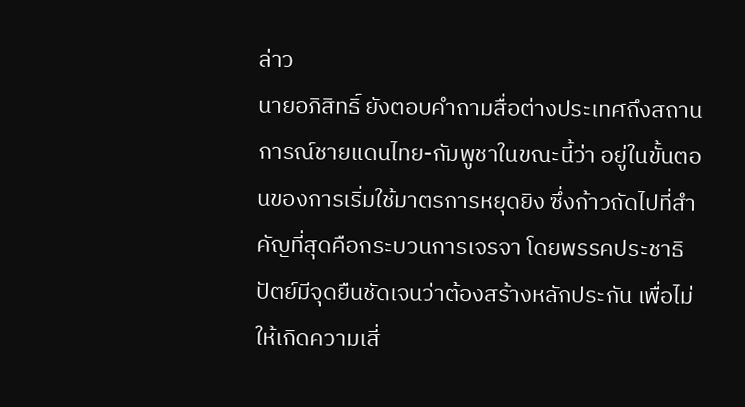ล่าว
นายอภิสิทธิ์ ยังตอบคำถามสื่อต่างประเทศถึงสถานการณ์ชายแดนไทย-กัมพูชาในขณะนี้ว่า อยู่ในขั้นตอนของการเริ่มใช้มาตรการหยุดยิง ซึ่งก้าวถัดไปที่สำคัญที่สุดคือกระบวนการเจรจา โดยพรรคประชาธิปัตย์มีจุดยืนชัดเจนว่าต้องสร้างหลักประกัน เพื่อไม่ให้เกิดความเสี่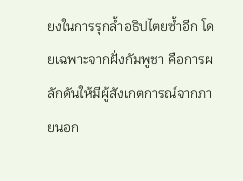ยงในการรุกล้ำอธิปไตยซ้ำอีก โดยเฉพาะจากฝั่งกัมพูชา คือการผลักดันให้มีผู้สังเกตการณ์จากภายนอก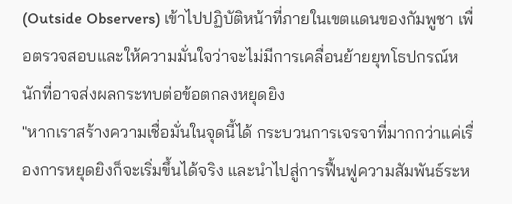(Outside Observers) เข้าไปปฏิบัติหน้าที่ภายในเขตแดนของกัมพูชา เพื่อตรวจสอบและให้ความมั่นใจว่าจะไม่มีการเคลื่อนย้ายยุทโธปกรณ์หนักที่อาจส่งผลกระทบต่อข้อตกลงหยุดยิง
"หากเราสร้างความเชื่อมั่นในจุดนี้ได้ กระบวนการเจรจาที่มากกว่าแค่เรื่องการหยุดยิงก็จะเริ่มขึ้นได้จริง และนำไปสู่การฟื้นฟูความสัมพันธ์ระห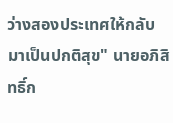ว่างสองประเทศให้กลับมาเป็นปกติสุข" นายอภิสิทธิ์ก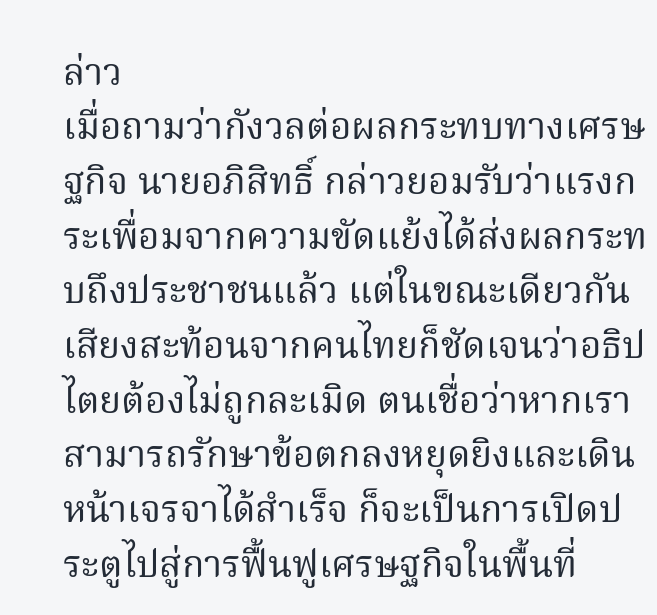ล่าว
เมื่อถามว่ากังวลต่อผลกระทบทางเศรษฐกิจ นายอภิสิทธิ์ กล่าวยอมรับว่าแรงกระเพื่อมจากความขัดแย้งได้ส่งผลกระทบถึงประชาชนแล้ว แต่ในขณะเดียวกัน เสียงสะท้อนจากคนไทยก็ชัดเจนว่าอธิปไตยต้องไม่ถูกละเมิด ตนเชื่อว่าหากเราสามารถรักษาข้อตกลงหยุดยิงและเดินหน้าเจรจาได้สำเร็จ ก็จะเป็นการเปิดประตูไปสู่การฟื้นฟูเศรษฐกิจในพื้นที่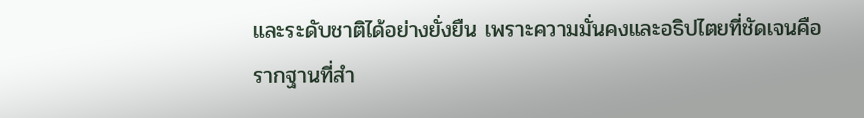และระดับชาติได้อย่างยั่งยืน เพราะความมั่นคงและอธิปไตยที่ชัดเจนคือรากฐานที่สำ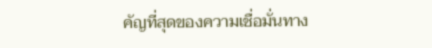คัญที่สุดของความเชื่อมั่นทาง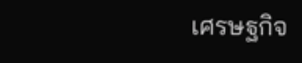เศรษฐกิจ